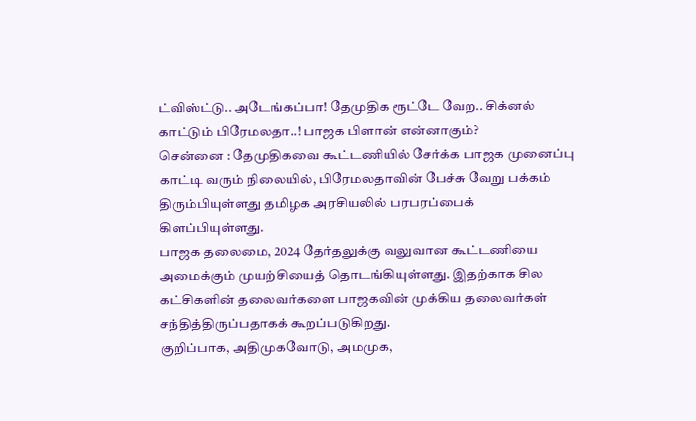ட்விஸ்ட்டு.. அடேங்கப்பா! தேமுதிக ரூட்டே வேற.. சிக்னல் காட்டும் பிரேமலதா..! பாஜக பிளான் என்னாகும்?
சென்னை : தேமுதிகவை கூட்டணியில் சேர்க்க பாஜக முனைப்பு காட்டி வரும் நிலையில், பிரேமலதாவின் பேச்சு வேறு பக்கம் திரும்பியுள்ளது தமிழக அரசியலில் பரபரப்பைக் கிளப்பியுள்ளது.
பாஜக தலைமை, 2024 தேர்தலுக்கு வலுவான கூட்டணியை அமைக்கும் முயற்சியைத் தொடங்கியுள்ளது. இதற்காக சில கட்சிகளின் தலைவர்களை பாஜகவின் முக்கிய தலைவர்கள் சந்தித்திருப்பதாகக் கூறப்படுகிறது.
குறிப்பாக, அதிமுகவோடு, அமமுக,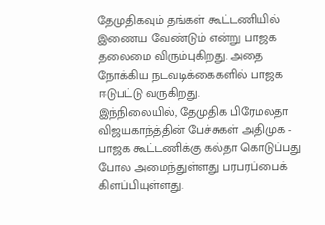தேமுதிகவும் தங்கள் கூட்டணியில் இணைய வேண்டும் என்று பாஜக தலைமை விரும்புகிறது. அதை நோக்கிய நடவடிக்கைகளில் பாஜக ஈடுபட்டு வருகிறது.
இந்நிலையில், தேமுதிக பிரேமலதா விஜயகாந்த்தின் பேச்சுகள் அதிமுக - பாஜக கூட்டணிக்கு கல்தா கொடுப்பது போல அமைந்துள்ளது பரபரப்பைக் கிளப்பியுள்ளது.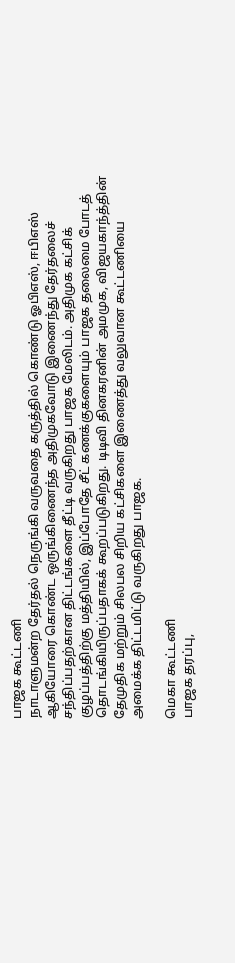பாஜக கூட்டணி
நாடாளுமன்ற தேர்தல் நெருங்கி வருவதை கருத்தில் கொண்டு ஓபிஎஸ், ஈபிஎஸ் ஆகியோரை கொண்ட ஒருங்கிணைந்த அதிமுகவோடு இணைந்து தேர்தலைச் சந்திப்பதற்கான திட்டங்களை தீட்டி வருகிறது பாஜக மேலிடம். அதிமுக கட்சிக் குழப்பத்திற்கு மத்தியில், இப்போதே சீட் கணக்குகளையும் பாஜக தலைமை போடத் தொடங்கியிருப்பதாகக் கூறப்படுகிறது. டிடிவி தினகரனின் அமமுக, விஜயகாந்த்தின் தேமுதிக மற்றும் சிலபல சிறிய கட்சிகளை இணைத்து வலுவான கூட்டணியை அமைக்க திட்டமிட்டு வருகிறது பாஜக.

மெகா கூட்டணி
பாஜக தரப்பு,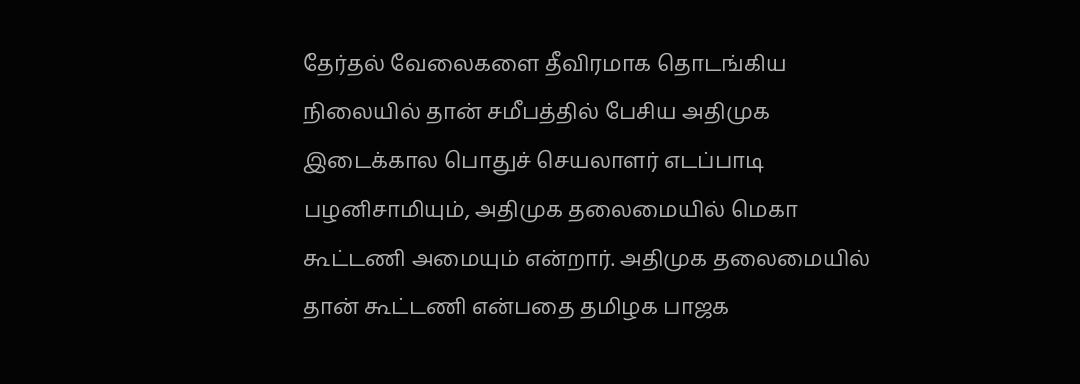தேர்தல் வேலைகளை தீவிரமாக தொடங்கிய நிலையில் தான் சமீபத்தில் பேசிய அதிமுக இடைக்கால பொதுச் செயலாளர் எடப்பாடி பழனிசாமியும், அதிமுக தலைமையில் மெகா கூட்டணி அமையும் என்றார். அதிமுக தலைமையில் தான் கூட்டணி என்பதை தமிழக பாஜக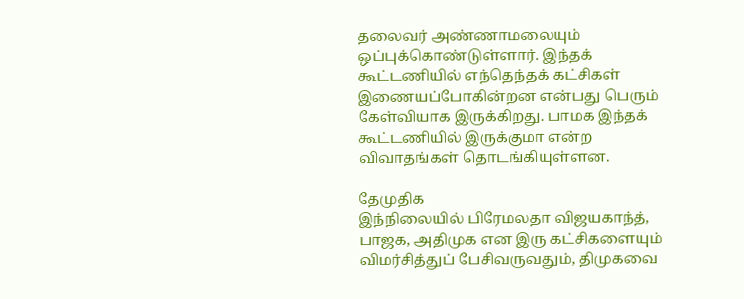தலைவர் அண்ணாமலையும் ஒப்புக்கொண்டுள்ளார். இந்தக் கூட்டணியில் எந்தெந்தக் கட்சிகள் இணையப்போகின்றன என்பது பெரும் கேள்வியாக இருக்கிறது. பாமக இந்தக் கூட்டணியில் இருக்குமா என்ற விவாதங்கள் தொடங்கியுள்ளன.

தேமுதிக
இந்நிலையில் பிரேமலதா விஜயகாந்த், பாஜக, அதிமுக என இரு கட்சிகளையும் விமர்சித்துப் பேசிவருவதும், திமுகவை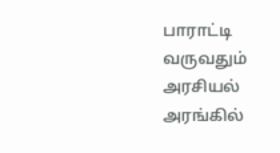பாராட்டி வருவதும் அரசியல் அரங்கில்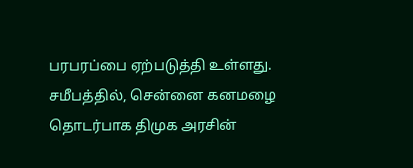பரபரப்பை ஏற்படுத்தி உள்ளது. சமீபத்தில், சென்னை கனமழை தொடர்பாக திமுக அரசின்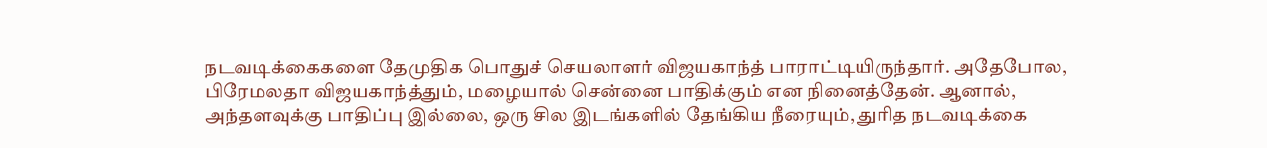நடவடிக்கைகளை தேமுதிக பொதுச் செயலாளர் விஜயகாந்த் பாராட்டியிருந்தார். அதேபோல, பிரேமலதா விஜயகாந்த்தும், மழையால் சென்னை பாதிக்கும் என நினைத்தேன். ஆனால், அந்தளவுக்கு பாதிப்பு இல்லை, ஒரு சில இடங்களில் தேங்கிய நீரையும், துரித நடவடிக்கை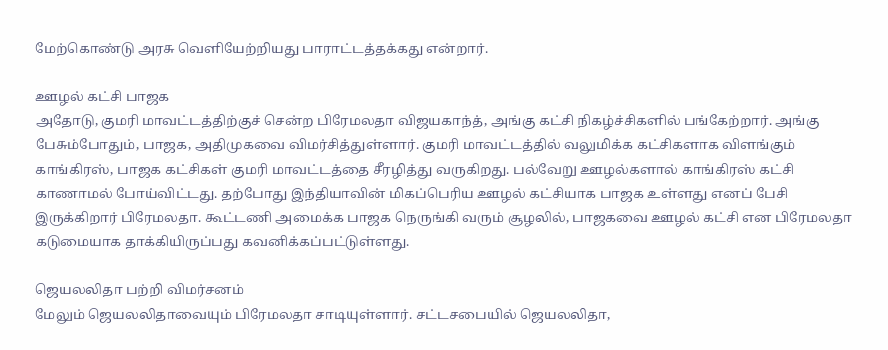மேற்கொண்டு அரசு வெளியேற்றியது பாராட்டத்தக்கது என்றார்.

ஊழல் கட்சி பாஜக
அதோடு, குமரி மாவட்டத்திற்குச் சென்ற பிரேமலதா விஜயகாந்த், அங்கு கட்சி நிகழ்ச்சிகளில் பங்கேற்றார். அங்கு பேசும்போதும், பாஜக, அதிமுகவை விமர்சித்துள்ளார். குமரி மாவட்டத்தில் வலுமிக்க கட்சிகளாக விளங்கும் காங்கிரஸ், பாஜக கட்சிகள் குமரி மாவட்டத்தை சீரழித்து வருகிறது. பல்வேறு ஊழல்களால் காங்கிரஸ் கட்சி காணாமல் போய்விட்டது. தற்போது இந்தியாவின் மிகப்பெரிய ஊழல் கட்சியாக பாஜக உள்ளது எனப் பேசி இருக்கிறார் பிரேமலதா. கூட்டணி அமைக்க பாஜக நெருங்கி வரும் சூழலில், பாஜகவை ஊழல் கட்சி என பிரேமலதா கடுமையாக தாக்கியிருப்பது கவனிக்கப்பட்டுள்ளது.

ஜெயலலிதா பற்றி விமர்சனம்
மேலும் ஜெயலலிதாவையும் பிரேமலதா சாடியுள்ளார். சட்டசபையில் ஜெயலலிதா,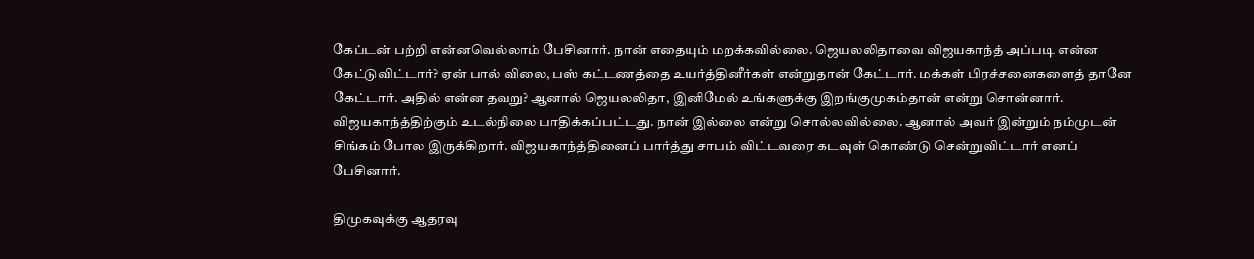கேப்டன் பற்றி என்னவெல்லாம் பேசினார். நான் எதையும் மறக்கவில்லை. ஜெயலலிதாவை விஜயகாந்த் அப்படி என்ன கேட்டுவிட்டார்? ஏன் பால் விலை, பஸ் கட்டணத்தை உயர்த்தினீர்கள் என்றுதான் கேட்டார். மக்கள் பிரச்சனைகளைத் தானே கேட்டார். அதில் என்ன தவறு? ஆனால் ஜெயலலிதா, இனிமேல் உங்களுக்கு இறங்குமுகம்தான் என்று சொன்னார். விஜயகாந்த்திற்கும் உடல்நிலை பாதிக்கப்பட்டது. நான் இல்லை என்று சொல்லவில்லை. ஆனால் அவர் இன்றும் நம்முடன் சிங்கம் போல இருக்கிறார். விஜயகாந்த்தினைப் பார்த்து சாபம் விட்டவரை கடவுள் கொண்டு சென்றுவிட்டார் எனப் பேசினார்.

திமுகவுக்கு ஆதரவு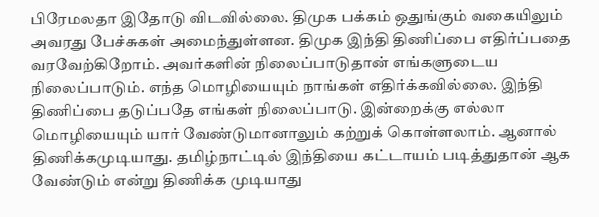பிரேமலதா இதோடு விடவில்லை. திமுக பக்கம் ஒதுங்கும் வகையிலும் அவரது பேச்சுகள் அமைந்துள்ளன. திமுக இந்தி திணிப்பை எதிர்ப்பதை வரவேற்கிறோம். அவர்களின் நிலைப்பாடுதான் எங்களுடைய நிலைப்பாடும். எந்த மொழியையும் நாங்கள் எதிர்க்கவில்லை. இந்தி திணிப்பை தடுப்பதே எங்கள் நிலைப்பாடு. இன்றைக்கு எல்லா மொழியையும் யார் வேண்டுமானாலும் கற்றுக் கொள்ளலாம். ஆனால் திணிக்கமுடியாது. தமிழ்நாட்டில் இந்தியை கட்டாயம் படித்துதான் ஆக வேண்டும் என்று திணிக்க முடியாது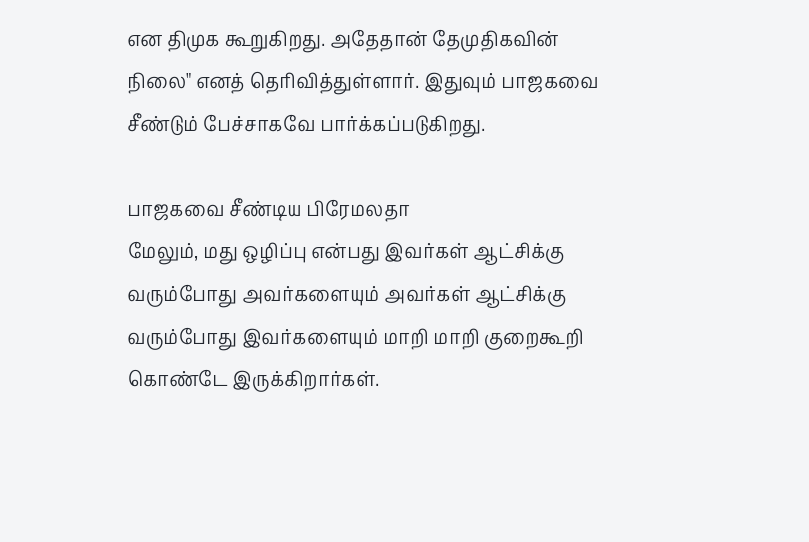என திமுக கூறுகிறது. அதேதான் தேமுதிகவின் நிலை" எனத் தெரிவித்துள்ளார். இதுவும் பாஜகவை சீண்டும் பேச்சாகவே பார்க்கப்படுகிறது.

பாஜகவை சீண்டிய பிரேமலதா
மேலும், மது ஒழிப்பு என்பது இவர்கள் ஆட்சிக்கு வரும்போது அவர்களையும் அவர்கள் ஆட்சிக்கு வரும்போது இவர்களையும் மாறி மாறி குறைகூறி கொண்டே இருக்கிறார்கள்.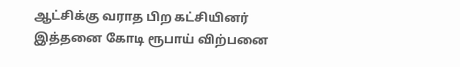ஆட்சிக்கு வராத பிற கட்சியினர் இத்தனை கோடி ரூபாய் விற்பனை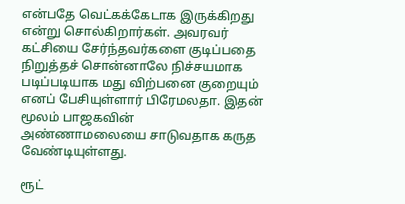என்பதே வெட்கக்கேடாக இருக்கிறது என்று சொல்கிறார்கள். அவரவர் கட்சியை சேர்ந்தவர்களை குடிப்பதை நிறுத்தச் சொன்னாலே நிச்சயமாக படிப்படியாக மது விற்பனை குறையும் எனப் பேசியுள்ளார் பிரேமலதா. இதன் மூலம் பாஜகவின் அண்ணாமலையை சாடுவதாக கருத வேண்டியுள்ளது.

ரூட்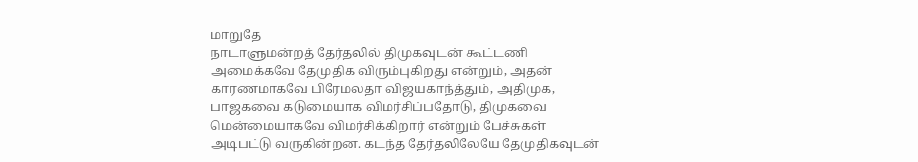மாறுதே
நாடாளுமன்றத் தேர்தலில் திமுகவுடன் கூட்டணி அமைக்கவே தேமுதிக விரும்புகிறது என்றும், அதன் காரணமாகவே பிரேமலதா விஜயகாந்த்தும், அதிமுக, பாஜகவை கடுமையாக விமர்சிப்பதோடு, திமுகவை மென்மையாகவே விமர்சிக்கிறார் என்றும் பேச்சுகள் அடிபட்டு வருகின்றன. கடந்த தேர்தலிலேயே தேமுதிகவுடன்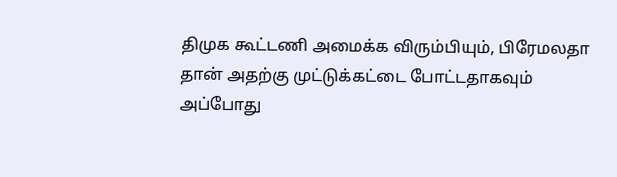திமுக கூட்டணி அமைக்க விரும்பியும், பிரேமலதா தான் அதற்கு முட்டுக்கட்டை போட்டதாகவும் அப்போது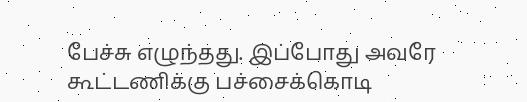பேச்சு எழுந்தது. இப்போது அவரே கூட்டணிக்கு பச்சைக்கொடி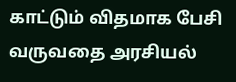காட்டும் விதமாக பேசி வருவதை அரசியல்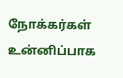நோக்கர்கள் உன்னிப்பாக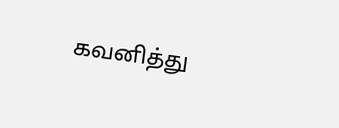கவனித்து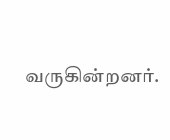வருகின்றனர்.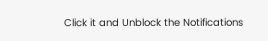Click it and Unblock the Notifications